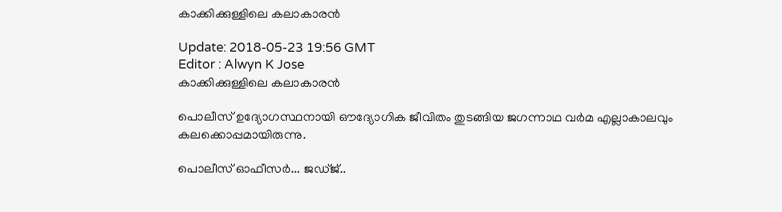കാക്കിക്കുള്ളിലെ കലാകാരന്‍

Update: 2018-05-23 19:56 GMT
Editor : Alwyn K Jose
കാക്കിക്കുള്ളിലെ കലാകാരന്‍

പൊലീസ് ഉദ്യോഗസ്ഥനായി ഔദ്യോഗിക ജീവിതം തുടങ്ങിയ ജഗന്നാഥ വര്‍മ എല്ലാകാലവും കലക്കൊപ്പമായിരുന്നു.

പൊലീസ് ഓഫീസര്‍... ജഡ്ജ്..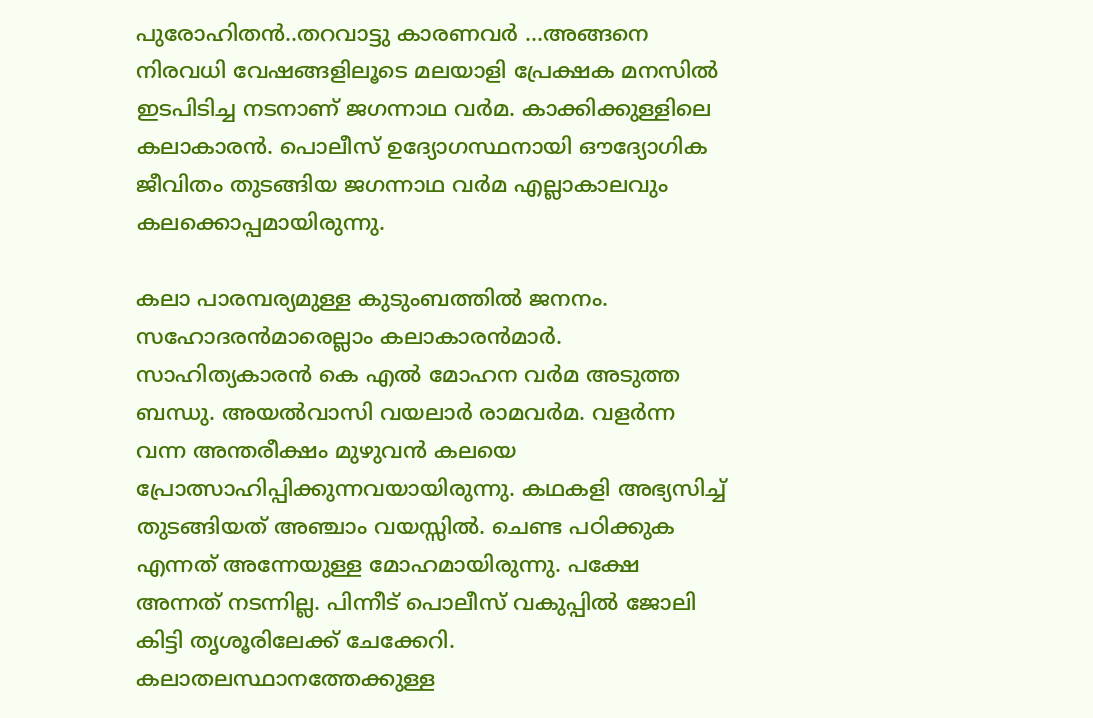പുരോഹിതന്‍..തറവാട്ടു കാരണവര്‍ ...അങ്ങനെ നിരവധി വേഷങ്ങളിലൂടെ മലയാളി പ്രേക്ഷക മനസില്‍ ഇടപിടിച്ച നടനാണ് ജഗന്നാഥ വര്‍മ. കാക്കിക്കുള്ളിലെ കലാകാരന്‍. പൊലീസ് ഉദ്യോഗസ്ഥനായി ഔദ്യോഗിക ജീവിതം തുടങ്ങിയ ജഗന്നാഥ വര്‍മ എല്ലാകാലവും കലക്കൊപ്പമായിരുന്നു.

കലാ പാരമ്പര്യമുള്ള കുടുംബത്തില്‍ ജനനം. സഹോദരന്‍മാരെല്ലാം കലാകാരന്‍മാര്‍. സാഹിത്യകാരന്‍ കെ എല്‍ മോഹന വര്‍മ അടുത്ത ബന്ധു. അയല്‍വാസി വയലാര്‍ രാമവര്‍മ. വളര്‍ന്ന വന്ന അന്തരീക്ഷം മുഴുവന്‍ കലയെ പ്രോത്സാഹിപ്പിക്കുന്നവയായിരുന്നു. കഥകളി അഭ്യസിച്ച് തുടങ്ങിയത് അഞ്ചാം വയസ്സില്‍. ചെണ്ട പഠിക്കുക എന്നത് അന്നേയുള്ള മോഹമായിരുന്നു. പക്ഷേ അന്നത് നടന്നില്ല. പിന്നീട് പൊലീസ് വകുപ്പില്‍ ജോലി കിട്ടി തൃശൂരിലേക്ക് ചേക്കേറി. കലാതലസ്ഥാനത്തേക്കുള്ള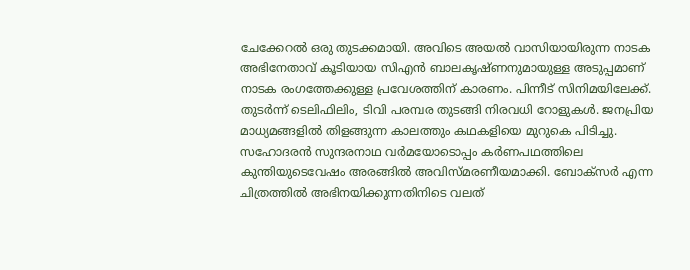ചേക്കേറല്‍ ഒരു തുടക്കമായി. അവിടെ അയല്‍ വാസിയായിരുന്ന നാടക അഭിനേതാവ് കൂടിയായ സിഎന്‍ ബാലകൃഷ്ണനുമായുള്ള അടുപ്പമാണ് നാടക രംഗത്തേക്കുള്ള പ്രവേശത്തിന് കാരണം. പിന്നീട് സിനിമയിലേക്ക്. തുടര്‍ന്ന് ടെലിഫിലിം, ടിവി പരമ്പര തുടങ്ങി നിരവധി റോളുകള്‍. ജനപ്രിയ മാധ്യമങ്ങളില്‍ തിളങ്ങുന്ന കാലത്തും കഥകളിയെ മുറുകെ പിടിച്ചു. സഹോദരന്‍ സുന്ദരനാഥ വര്‍മയോടൊപ്പം കര്‍ണപഥത്തിലെ കുന്തിയുടെവേഷം അരങ്ങില്‍ അവിസ്മരണീയമാക്കി. ബോക്സര്‍ എന്ന ചിത്രത്തില്‍ അഭിനയിക്കുന്നതിനിടെ വലത്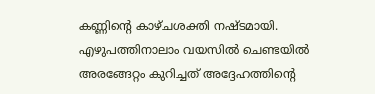കണ്ണിന്റെ കാഴ്ചശക്തി നഷ്ടമായി. എഴുപത്തിനാലാം വയസില്‍ ചെണ്ടയില്‍ അരങ്ങേറ്റം കുറിച്ചത് അദ്ദേഹത്തിന്റെ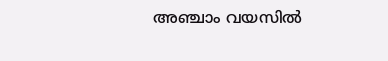അഞ്ചാം വയസില്‍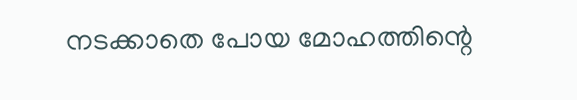നടക്കാതെ പോയ മോഹത്തിന്റെ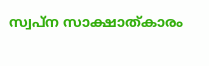സ്വപ്ന സാക്ഷാത്കാരം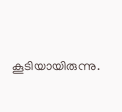കൂടിയായിരുന്നു.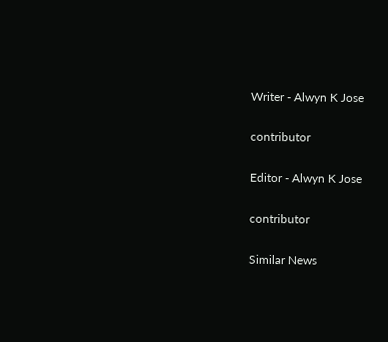Writer - Alwyn K Jose

contributor

Editor - Alwyn K Jose

contributor

Similar News